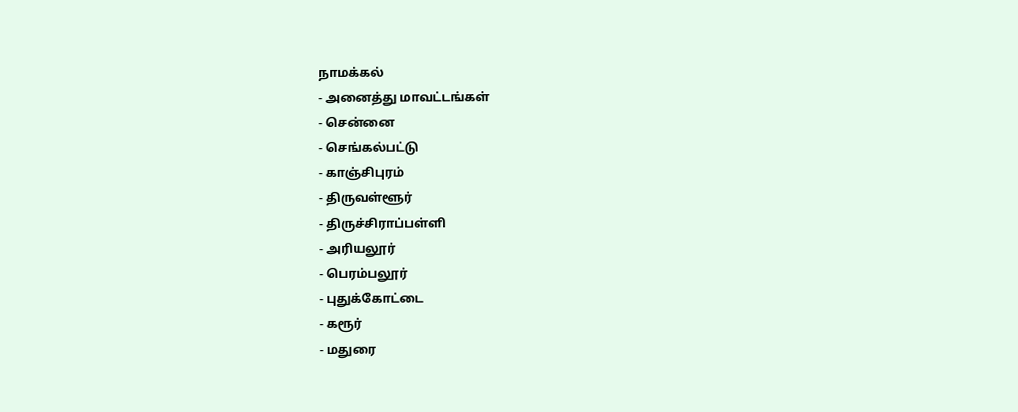நாமக்கல்
- அனைத்து மாவட்டங்கள்
- சென்னை
- செங்கல்பட்டு
- காஞ்சிபுரம்
- திருவள்ளூர்
- திருச்சிராப்பள்ளி
- அரியலூர்
- பெரம்பலூர்
- புதுக்கோட்டை
- கரூர்
- மதுரை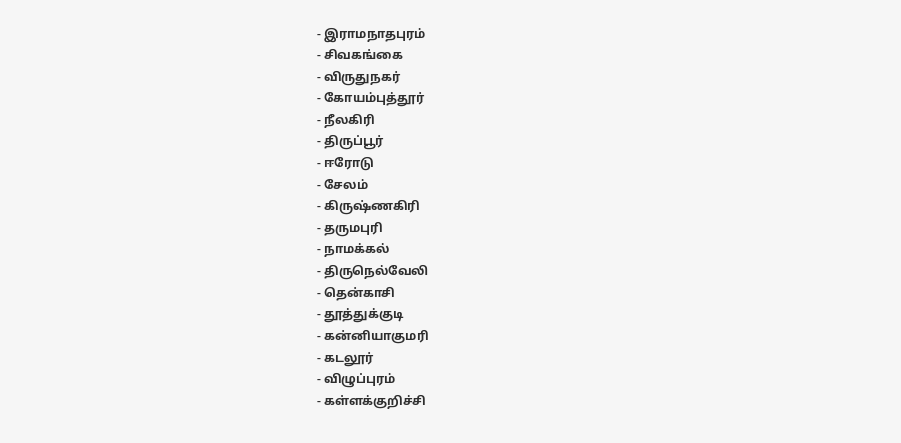- இராமநாதபுரம்
- சிவகங்கை
- விருதுநகர்
- கோயம்புத்தூர்
- நீலகிரி
- திருப்பூர்
- ஈரோடு
- சேலம்
- கிருஷ்ணகிரி
- தருமபுரி
- நாமக்கல்
- திருநெல்வேலி
- தென்காசி
- தூத்துக்குடி
- கன்னியாகுமரி
- கடலூர்
- விழுப்புரம்
- கள்ளக்குறிச்சி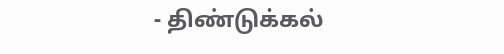- திண்டுக்கல்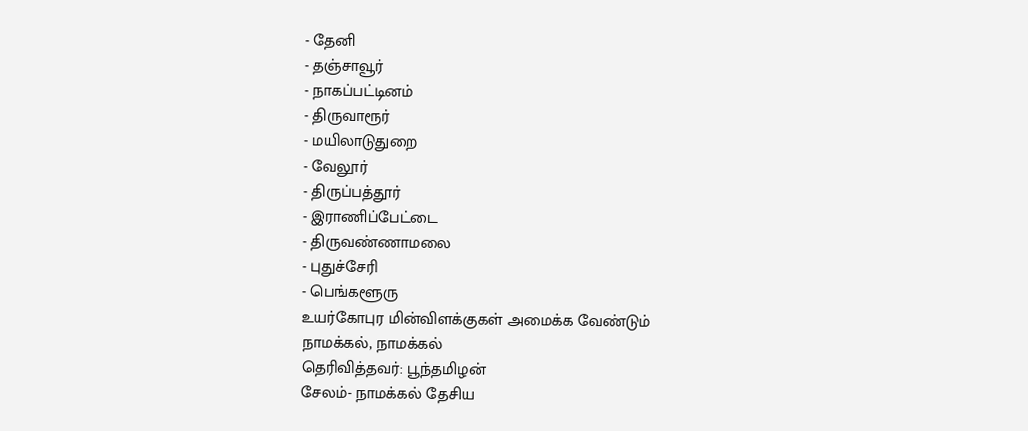- தேனி
- தஞ்சாவூர்
- நாகப்பட்டினம்
- திருவாரூர்
- மயிலாடுதுறை
- வேலூர்
- திருப்பத்தூர்
- இராணிப்பேட்டை
- திருவண்ணாமலை
- புதுச்சேரி
- பெங்களூரு
உயர்கோபுர மின்விளக்குகள் அமைக்க வேண்டும்
நாமக்கல், நாமக்கல்
தெரிவித்தவர்: பூந்தமிழன்
சேலம்- நாமக்கல் தேசிய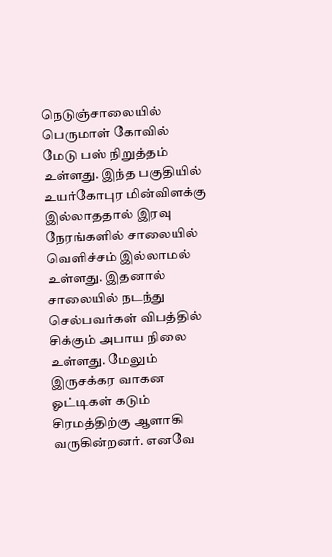நெடுஞ்சாலையில் பெருமாள் கோவில் மேடு பஸ் நிறுத்தம் உள்ளது. இந்த பகுதியில் உயர்கோபுர மின்விளக்கு இல்லாததால் இரவு நேரங்களில் சாலையில் வெளிச்சம் இல்லாமல் உள்ளது. இதனால் சாலையில் நடந்து செல்பவர்கள் விபத்தில் சிக்கும் அபாய நிலை உள்ளது. மேலும் இருசக்கர வாகன ஓட்டிகள் கடும் சிரமத்திற்கு ஆளாகி வருகின்றனர். எனவே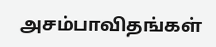அசம்பாவிதங்கள்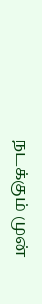நடக்கும் முன்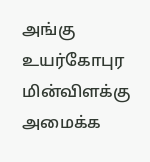அங்கு உயர்கோபுர மின்விளக்கு அமைக்க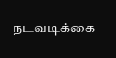நடவடிக்கை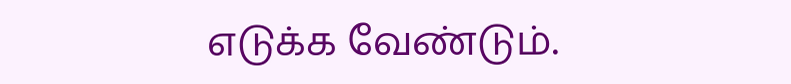எடுக்க வேண்டும்.